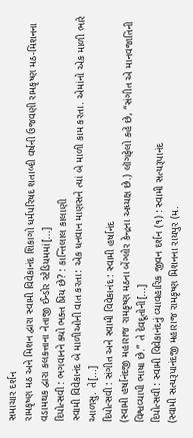સમાચાર દર્શન
રામકૃષ્ણ મઠ અને મિશન દ્વારા સ્વામી વિવેકાનંદ શિકાગો ધર્મપરિષદ શતાબ્દી વર્ષની ઉજવણી રામકૃષ્ણ મઠ-મિશનના વડામથક દ્વારા કલકત્તાના નેતાજી ઈન્ડોર સ્ટેડિયમમાં[...]
દિપોત્સવી : ભગવાનને ક્યો ભક્ત પ્રિય છે? : કાન્તિલાલ કાલાણી
સ્વામી વિવેકાનંદ બે માળીઓની વાત કરતા: એક ધનવાન માણસને ત્યાં બે માળી કામ કરતા. એમાંનો એક માળી ભારે આળસુ. તે[...]
દિપોત્સવી : સંગીત અને સ્વામી વિવેકાનંદ : સ્વામી હર્ષાનંદ
(સ્વામી હર્ષાનંદજી મહારાજ રામકૃષ્ણ મઠના બેંગ્લોર કેન્દ્રના અધ્યક્ષ છે.) લૉગફેલો કહે છે, “સંગીત એ માનવજાતિની વિશ્વવ્યાપી ભાષા છે.” તે દેવદૂતોની[...]
દિપોત્સવી : સ્વામી વિવેકાનંદનું વ્યાવહારિક જીવન દર્શન (૧) : સ્વામી સત્યરૂપાનંદ
(સ્વામી સત્યરૂપાનંદજી મહારાજ રામકૃષ્ણ મિશનના રાયપુર (મ.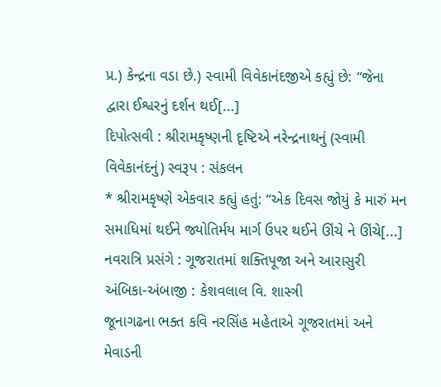પ્ર.) કેન્દ્રના વડા છે.) સ્વામી વિવેકાનંદજીએ કહ્યું છે: “જેના દ્વારા ઈશ્વરનું દર્શન થઈ[...]
દિપોત્સવી : શ્રીરામકૃષ્ણની દૃષ્ટિએ નરેન્દ્રનાથનું (સ્વામી વિવેકાનંદનું) સ્વરૂપ : સંકલન
* શ્રીરામકૃષ્ણે એકવાર કહ્યું હતું: “એક દિવસ જોયું કે મારું મન સમાધિમાં થઈને જ્યોતિર્મય માર્ગ ઉપર થઈને ઊંચે ને ઊંચે[...]
નવરાત્રિ પ્રસંગે : ગૂજરાતમાં શક્તિપૂજા અને આરાસુરી અંબિકા-અંબાજી : કેશવલાલ વિ. શાસ્ત્રી
જૂનાગઢના ભક્ત કવિ નરસિંહ મહેતાએ ગૂજરાતમાં અને મેવાડની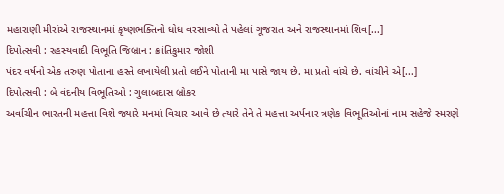મહારાણી મીરાંએ રાજસ્થાનમાં કૃષ્ણભક્તિનો ધોધ વરસાવ્યો તે પહેલાં ગૂજરાત અને રાજસ્થાનમાં શિવ[...]
દિપોત્સવી : રહસ્યવાદી વિભૂતિ જિબ્રાન : ક્રાંતિકુમાર જોશી
પંદર વર્ષનો એક તરુણ પોતાના હસ્તે લખાયેલી પ્રતો લઈને પોતાની મા પાસે જાય છે. મા પ્રતો વાંચે છે. વાંચીને એ[...]
દિપોત્સવી : બે વંદનીય વિભૂતિઓ : ગુલાબદાસ બ્રોકર
અર્વાચીન ભારતની મહત્તા વિશે જ્યારે મનમાં વિચાર આવે છે ત્યારે તેને તે મહત્તા અર્પનાર ત્રણેક વિભૂતિઓનાં નામ સહેજે સ્મરણે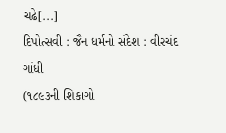ચઢે[...]
દિપોત્સવી : જૈન ધર્મનો સંદેશ : વીરચંદ ગાંધી
(૧૮૯૩ની શિકાગો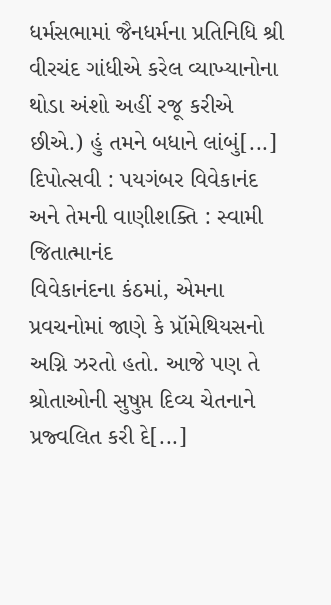ધર્મસભામાં જૈનધર્મના પ્રતિનિધિ શ્રી વીરચંદ ગાંધીએ કરેલ વ્યાખ્યાનોના થોડા અંશો અહીં રજૂ કરીએ છીએ.) હું તમને બધાને લાંબું[...]
દિપોત્સવી : પયગંબર વિવેકાનંદ અને તેમની વાણીશક્તિ : સ્વામી જિતાત્માનંદ
વિવેકાનંદના કંઠમાં, એમના પ્રવચનોમાં જાણે કે પ્રૉમેથિયસનો અગ્નિ ઝરતો હતો. આજે પણ તે શ્રોતાઓની સુષુપ્ત દિવ્ય ચેતનાને પ્રજ્વલિત કરી દે[...]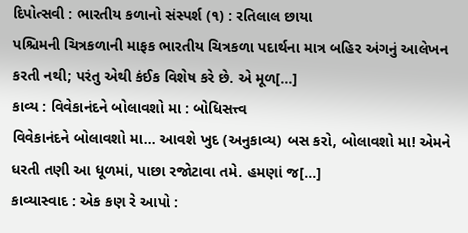દિપોત્સવી : ભારતીય કળાનો સંસ્પર્શ (૧) : રતિલાલ છાયા
પશ્ચિમની ચિત્રકળાની માફક ભારતીય ચિત્રકળા પદાર્થના માત્ર બહિર અંગનું આલેખન કરતી નથી; પરંતુ એથી કંઈક વિશેષ કરે છે. એ મૂળ[...]
કાવ્ય : વિવેકાનંદને બોલાવશો મા : બોધિસત્ત્વ
વિવેકાનંદને બોલાવશો મા... આવશે ખુદ (અનુકાવ્ય) બસ કરો, બોલાવશો મા! એમને ધરતી તણી આ ધૂળમાં, પાછા રજોટાવા તમે. હમણાં જ[...]
કાવ્યાસ્વાદ : એક કણ રે આપો :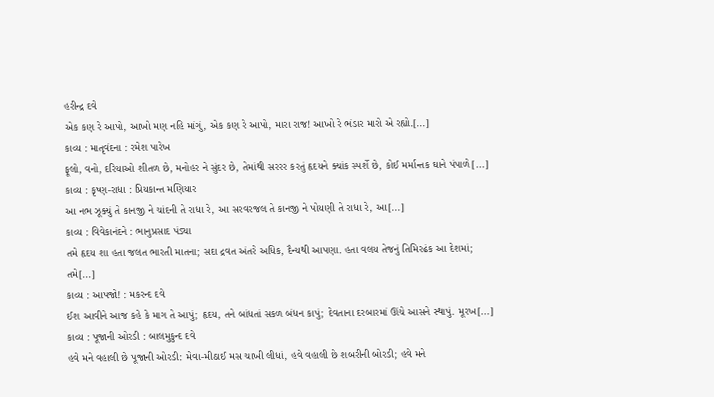હરીન્દ્ર દવે
એક કણ રે આપો, આખો મણ નહિ માંગું, એક કણ રે આપો, મારા રાજ! આખો રે ભંડાર મારો એ રહ્યો.[...]
કાવ્ય : માતૃવંદના : રમેશ પારેખ
ફૂલો, વનો, દરિયાઓ શીતળ છે, મનોહર ને સુંદર છે, તેમાંથી સરરર કરતું હૃદયને ક્યાંક સ્પર્શે છે, કોઈ મર્માન્તક ઘાને પંપાળે[...]
કાવ્ય : કૃષ્ણ-રાધા : પ્રિયકાન્ત મણિયાર
આ નભ ઝૂક્યું તે કાનજી ને ચાંદની તે રાધા રે, આ સરવરજલ તે કાનજી ને પોયણી તે રાધા રે, આ[...]
કાવ્ય : વિવેકાનંદને : ભાનુપ્રસાદ પંડ્યા
તમે હૃદય શા હતા જલત ભારતી માતના; સદા દ્રવત અંતરે અધિક, દૈન્યથી આપણા. હતા વલય તેજનું તિમિરઢંક આ દેશમાં; તમે[...]
કાવ્ય : આપજો! : મકરન્દ દવે
ઈશ આવીને આજ કહે કે માગ તે આપું; હૃદય, તને બાંધતાં સકળ બંધન કાપું; દેવતાના દરબારમાં ઊંચે આસને સ્થાપું. મૂરખ[...]
કાવ્ય : પૂજાની ઓરડી : બાલમુકુન્દ દવે
હવે મને વહાલી છે પૂજાની ઓરડી: મેવા-મીઠાઈ મસ ચાખી લીધાં, હવે વહાલી છે શબરીની બોરડી; હવે મને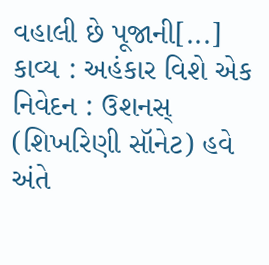વહાલી છે પૂજાની[...]
કાવ્ય : અહંકાર વિશે એક નિવેદન : ઉશનસ્
(શિખરિણી સૉનેટ) હવે અંતે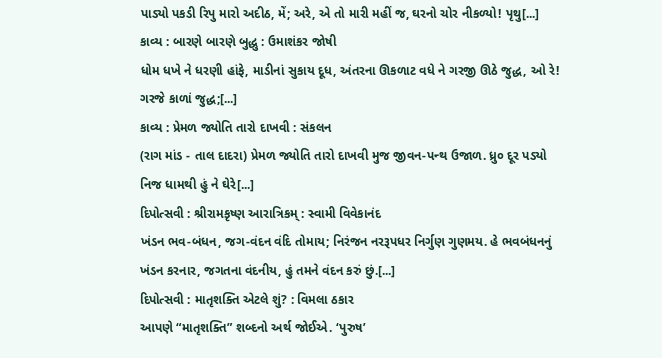પાડ્યો પકડી રિપુ મારો અદીઠ, મેં; અરે, એ તો મારી મહીં જ, ઘરનો ચોર નીકળ્યો! પૃથુ[...]
કાવ્ય : બારણે બારણે બુદ્ધુ : ઉમાશંકર જોષી
ધોમ ધખે ને ધરણી હાંફે, માડીનાં સુકાય દૂધ, અંતરના ઊકળાટ વધે ને ગરજી ઊઠે જુદ્ધ, ઓ રે! ગરજે કાળાં જુદ્ધ;[...]
કાવ્ય : પ્રેમળ જ્યોતિ તારો દાખવી : સંકલન
(રાગ માંડ - તાલ દાદરા) પ્રેમળ જ્યોતિ તારો દાખવી મુજ જીવન-પન્થ ઉજાળ. ધ્રુ૦ દૂર પડ્યો નિજ ધામથી હું ને ઘેરે[...]
દિપોત્સવી : શ્રીરામકૃષ્ણ આરાત્રિકમ્ : સ્વામી વિવેકાનંદ
ખંડન ભવ-બંધન, જગ-વંદન વંદિ તોમાય; નિરંજન નરરૂપધર નિર્ગુણ ગુણમય. હે ભવબંધનનું ખંડન કરનાર, જગતના વંદનીય, હું તમને વંદન કરું છું.[...]
દિપોત્સવી : માતૃશક્તિ એટલે શું? : વિમલા ઠકાર
આપણે “માતૃશક્તિ” શબ્દનો અર્થ જોઈએ. ‘પુરુષ’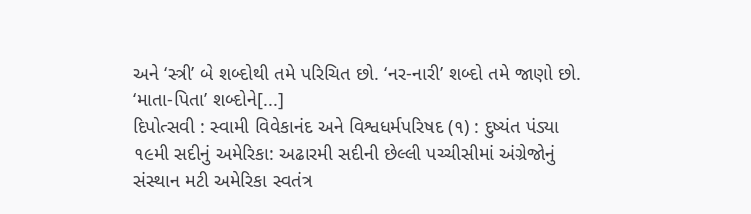અને ‘સ્ત્રી’ બે શબ્દોથી તમે પરિચિત છો. ‘નર-નારી’ શબ્દો તમે જાણો છો. ‘માતા-પિતા’ શબ્દોને[...]
દિપોત્સવી : સ્વામી વિવેકાનંદ અને વિશ્વધર્મપરિષદ (૧) : દુષ્યંત પંડ્યા
૧૯મી સદીનું અમેરિકા: અઢારમી સદીની છેલ્લી પચ્ચીસીમાં અંગ્રેજોનું સંસ્થાન મટી અમેરિકા સ્વતંત્ર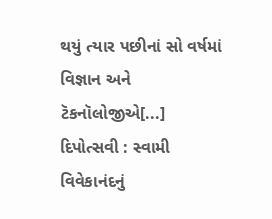થયું ત્યાર પછીનાં સો વર્ષમાં વિજ્ઞાન અને ટૅકનૉલોજીએ[...]
દિપોત્સવી : સ્વામી વિવેકાનંદનું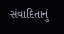સંવાદિતાનું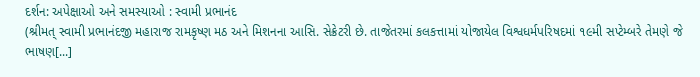દર્શન: અપેક્ષાઓ અને સમસ્યાઓ : સ્વામી પ્રભાનંદ
(શ્રીમત્ સ્વામી પ્રભાનંદજી મહારાજ રામકૃષ્ણ મઠ અને મિશનના આસિ. સેક્રેટરી છે. તાજેતરમાં કલકત્તામાં યોજાયેલ વિશ્વધર્મપરિષદમાં ૧૯મી સપ્ટેમ્બરે તેમણે જે ભાષણ[...]